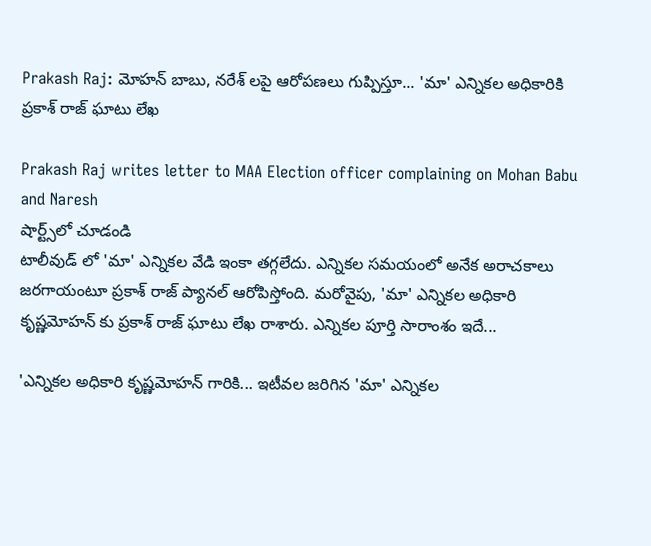Prakash Raj: మోహన్ బాబు, నరేశ్ లపై ఆరోపణలు గుప్పిస్తూ... 'మా' ఎన్నికల అధికారికి ప్రకాశ్ రాజ్ ఘాటు లేఖ

Prakash Raj writes letter to MAA Election officer complaining on Mohan Babu and Naresh
షార్ట్స్‌లో చూడండి
టాలీవుడ్ లో 'మా' ఎన్నికల వేడి ఇంకా తగ్గలేదు. ఎన్నికల సమయంలో అనేక అరాచకాలు జరగాయంటూ ప్రకాశ్ రాజ్ ప్యానల్ ఆరోపిస్తోంది. మరోవైపు, 'మా' ఎన్నికల అధికారి కృష్ణమోహన్ కు ప్రకాశ్ రాజ్ ఘాటు లేఖ రాశారు. ఎన్నికల పూర్తి సారాంశం ఇదే...

'ఎన్నికల అధికారి కృష్ణమోహన్ గారికి... ఇటీవల జరిగిన 'మా' ఎన్నికల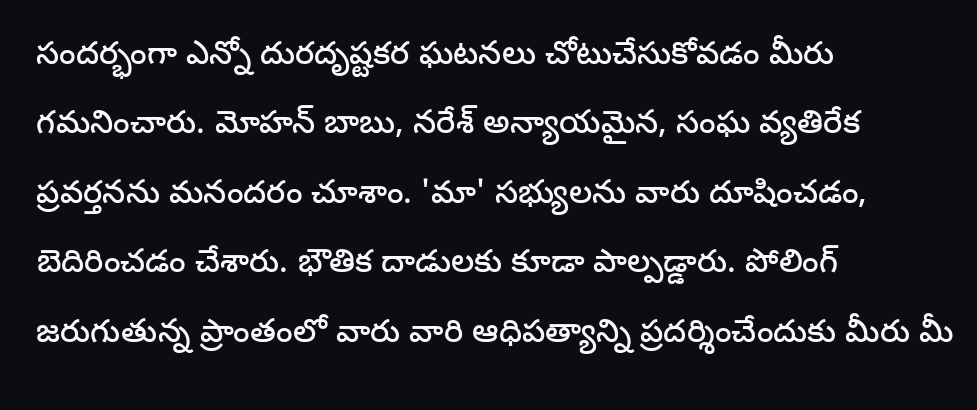సందర్భంగా ఎన్నో దురదృష్టకర ఘటనలు చోటుచేసుకోవడం మీరు గమనించారు. మోహన్ బాబు, నరేశ్ అన్యాయమైన, సంఘ వ్యతిరేక ప్రవర్తనను మనందరం చూశాం. 'మా' సభ్యులను వారు దూషించడం, బెదిరించడం చేశారు. భౌతిక దాడులకు కూడా పాల్పడ్డారు. పోలింగ్ జరుగుతున్న ప్రాంతంలో వారు వారి ఆధిపత్యాన్ని ప్రదర్శించేందుకు మీరు మీ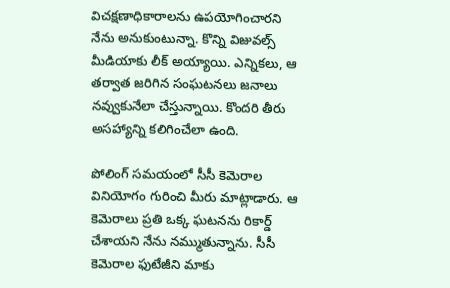విచక్షణాధికారాలను ఉపయోగించారని నేను అనుకుంటున్నా. కొన్ని విజువల్స్ మీడియాకు లీక్ అయ్యాయి. ఎన్నికలు, ఆ తర్వాత జరిగిన సంఘటనలు జనాలు నవ్వుకునేలా చేస్తున్నాయి. కొందరి తీరు అసహ్యాన్ని కలిగించేలా ఉంది.

పోలింగ్ సమయంలో సీసీ కెమెరాల వినియోగం గురించి మీరు మాట్లాడారు. ఆ కెమెరాలు ప్రతి ఒక్క ఘటనను రికార్డ్ చేశాయని నేను నమ్ముతున్నాను. సీసీ కెమెరాల ఫుటేజీని మాకు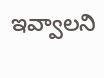ఇవ్వాలని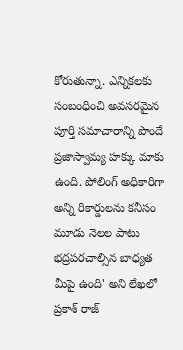కోరుతున్నా. ఎన్నికలకు సంబంధించి అవసరమైన పూర్తి సమాచారాన్ని పొందే ప్రజాస్వామ్య హక్కు మాకు ఉంది. పోలింగ్ అధికారిగా అన్ని రికార్డులను కనీసం మూడు నెలల పాటు భద్రపరచాల్సిన బాధ్యత మీపై ఉంది' అని లేఖలో ప్రకాశ్ రాజ్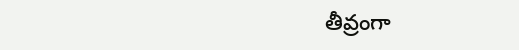తీవ్రంగా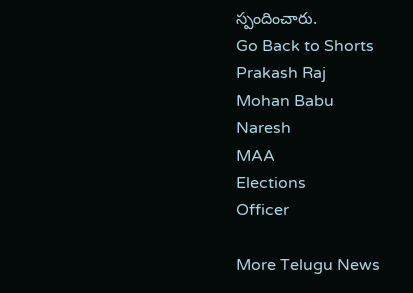స్పందించారు.
Go Back to Shorts
Prakash Raj
Mohan Babu
Naresh
MAA
Elections
Officer

More Telugu News